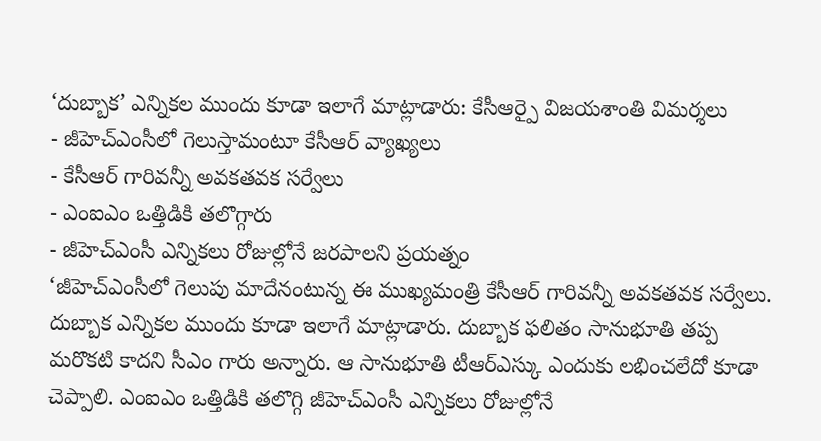‘దుబ్బాక’ ఎన్నికల ముందు కూడా ఇలాగే మాట్లాడారు: కేసీఆర్పై విజయశాంతి విమర్శలు
- జీహెచ్ఎంసీలో గెలుస్తామంటూ కేసీఆర్ వ్యాఖ్యలు
- కేసీఆర్ గారివన్నీ అవకతవక సర్వేలు
- ఎంఐఎం ఒత్తిడికి తలొగ్గారు
- జీహెచ్ఎంసీ ఎన్నికలు రోజుల్లోనే జరపాలని ప్రయత్నం
‘జీహెచ్ఎంసీలో గెలుపు మాదేనంటున్న ఈ ముఖ్యమంత్రి కేసీఆర్ గారివన్నీ అవకతవక సర్వేలు. దుబ్బాక ఎన్నికల ముందు కూడా ఇలాగే మాట్లాడారు. దుబ్బాక ఫలితం సానుభూతి తప్ప మరొకటి కాదని సీఎం గారు అన్నారు. ఆ సానుభూతి టీఆర్ఎస్కు ఎందుకు లభించలేదో కూడా చెప్పాలి. ఎంఐఎం ఒత్తిడికి తలొగ్గి జీహెచ్ఎంసీ ఎన్నికలు రోజుల్లోనే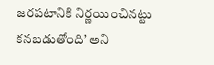జరపటానికి నిర్ణయించినట్టు కనబడుతోంది’ అని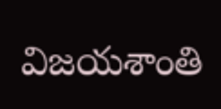విజయశాంతి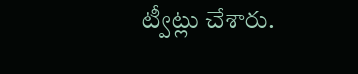ట్వీట్లు చేశారు.